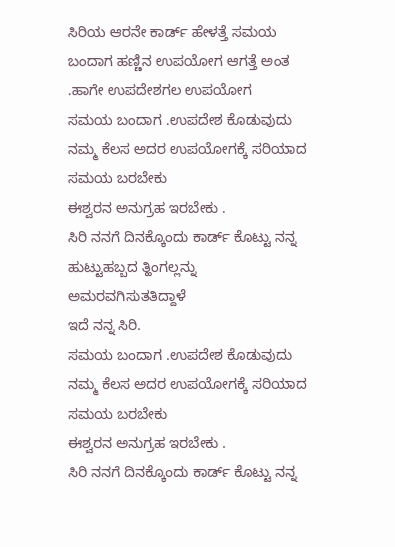ಸಿರಿಯ ಆರನೇ ಕಾರ್ಡ್ ಹೇಳತ್ತೆ ಸಮಯ ಬಂದಾಗ ಹಣ್ಣಿನ ಉಪಯೋಗ ಆಗತ್ತೆ ಅಂತ .ಹಾಗೇ ಉಪದೇಶಗಲ ಉಪಯೋಗ
ಸಮಯ ಬಂದಾಗ .ಉಪದೇಶ ಕೊಡುವುದು ನಮ್ಮ ಕೆಲಸ ಅದರ ಉಪಯೋಗಕ್ಕೆ ಸರಿಯಾದ ಸಮಯ ಬರಬೇಕು
ಈಶ್ವರನ ಅನುಗ್ರಹ ಇರಬೇಕು .
ಸಿರಿ ನನಗೆ ದಿನಕ್ಕೊಂದು ಕಾರ್ಡ್ ಕೊಟ್ಟು ನನ್ನ ಹುಟ್ಟುಹಬ್ಬದ ತ್ಹಿಂಗಲ್ಲನ್ನು ಅಮರವಗಿಸುತತಿದ್ದಾಳೆ
ಇದೆ ನನ್ನ ಸಿರಿ.
ಸಮಯ ಬಂದಾಗ .ಉಪದೇಶ ಕೊಡುವುದು ನಮ್ಮ ಕೆಲಸ ಅದರ ಉಪಯೋಗಕ್ಕೆ ಸರಿಯಾದ ಸಮಯ ಬರಬೇಕು
ಈಶ್ವರನ ಅನುಗ್ರಹ ಇರಬೇಕು .
ಸಿರಿ ನನಗೆ ದಿನಕ್ಕೊಂದು ಕಾರ್ಡ್ ಕೊಟ್ಟು ನನ್ನ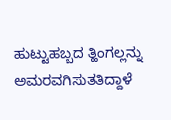ಹುಟ್ಟುಹಬ್ಬದ ತ್ಹಿಂಗಲ್ಲನ್ನು ಅಮರವಗಿಸುತತಿದ್ದಾಳೆ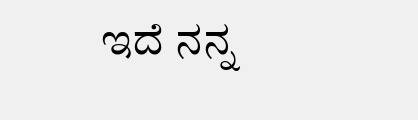ಇದೆ ನನ್ನ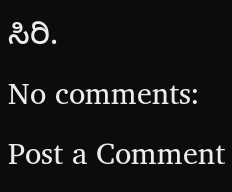ಸಿರಿ.
No comments:
Post a Comment